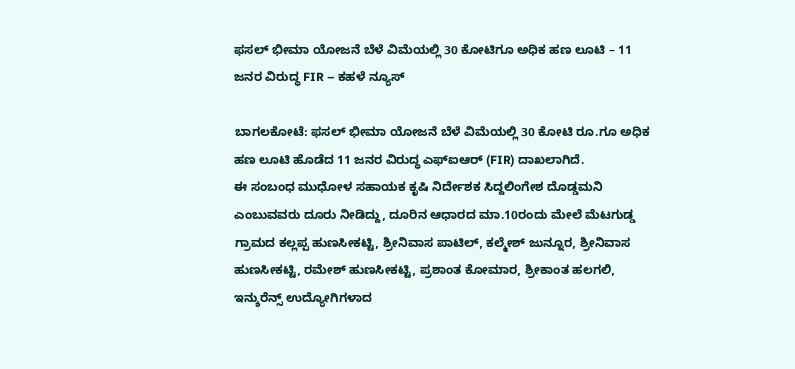ಫಸಲ್ ಭೀಮಾ ಯೋಜನೆ ಬೆಳೆ ವಿಮೆಯಲ್ಲಿ 30 ಕೋಟಿಗೂ ಅಧಿಕ ಹಣ ಲೂಟಿ – 11 ಜನರ ವಿರುದ್ಧ FIR – ಕಹಳೆ ನ್ಯೂಸ್

ಬಾಗಲಕೋಟೆ: ಫಸಲ್ ಭೀಮಾ ಯೋಜನೆ ಬೆಳೆ ವಿಮೆಯಲ್ಲಿ 30 ಕೋಟಿ ರೂ.ಗೂ ಅಧಿಕ ಹಣ ಲೂಟಿ ಹೊಡೆದ 11 ಜನರ ವಿರುದ್ಧ ಎಫ್ಐಆರ್ (FIR) ದಾಖಲಾಗಿದೆ.
ಈ ಸಂಬಂಧ ಮುಧೋಳ ಸಹಾಯಕ ಕೃಷಿ ನಿರ್ದೇಶಕ ಸಿದ್ದಲಿಂಗೇಶ ದೊಡ್ಡಮನಿ ಎಂಬುವವರು ದೂರು ನೀಡಿದ್ದು, ದೂರಿನ ಆಧಾರದ ಮಾ.10ರಂದು ಮೇಲೆ ಮೆಟಗುಡ್ಡ ಗ್ರಾಮದ ಕಲ್ಲಪ್ಪ ಹುಣಸೀಕಟ್ಟಿ, ಶ್ರೀನಿವಾಸ ಪಾಟಿಲ್, ಕಲ್ಮೇಶ್ ಜುನ್ನೂರ, ಶ್ರೀನಿವಾಸ ಹುಣಸೀಕಟ್ಟಿ, ರಮೇಶ್ ಹುಣಸೀಕಟ್ಟಿ, ಪ್ರಶಾಂತ ಕೋಮಾರ, ಶ್ರೀಕಾಂತ ಹಲಗಲಿ, ಇನ್ಶುರೆನ್ಸ್ ಉದ್ಯೋಗಿಗಳಾದ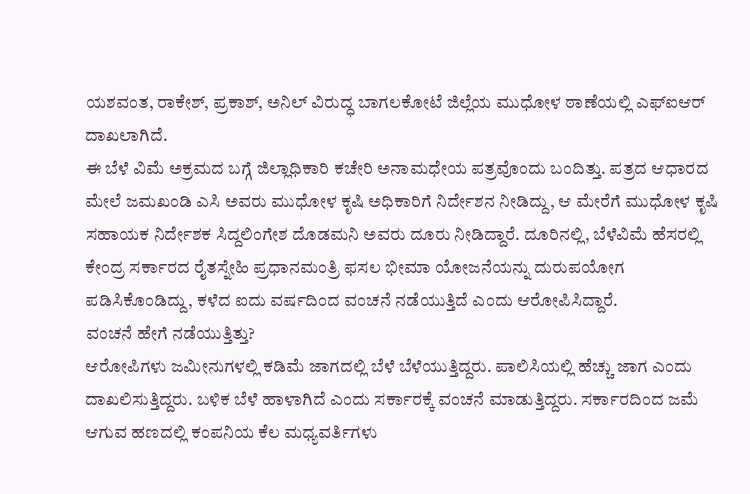ಯಶವಂತ, ರಾಕೇಶ್, ಪ್ರಕಾಶ್, ಅನಿಲ್ ವಿರುದ್ಧ ಬಾಗಲಕೋಟೆ ಜಿಲ್ಲೆಯ ಮುಧೋಳ ಠಾಣೆಯಲ್ಲಿ ಎಫ್ಐಆರ್ ದಾಖಲಾಗಿದೆ.
ಈ ಬೆಳೆ ವಿಮೆ ಅಕ್ರಮದ ಬಗ್ಗೆ ಜಿಲ್ಲಾಧಿಕಾರಿ ಕಚೇರಿ ಅನಾಮಧೇಯ ಪತ್ರವೊಂದು ಬಂದಿತ್ತು. ಪತ್ರದ ಆಧಾರದ ಮೇಲೆ ಜಮಖಂಡಿ ಎಸಿ ಅವರು ಮುಧೋಳ ಕೃಷಿ ಅಧಿಕಾರಿಗೆ ನಿರ್ದೇಶನ ನೀಡಿದ್ದು, ಆ ಮೇರೆಗೆ ಮುಧೋಳ ಕೃಷಿ ಸಹಾಯಕ ನಿರ್ದೇಶಕ ಸಿದ್ದಲಿಂಗೇಶ ದೊಡಮನಿ ಅವರು ದೂರು ನೀಡಿದ್ದಾರೆ. ದೂರಿನಲ್ಲಿ, ಬೆಳೆವಿಮೆ ಹೆಸರಲ್ಲಿ ಕೇಂದ್ರ ಸರ್ಕಾರದ ರೈತಸ್ನೇಹಿ ಪ್ರಧಾನಮಂತ್ರಿ ಫಸಲ ಭೀಮಾ ಯೋಜನೆಯನ್ನು ದುರುಪಯೋಗ ಪಡಿಸಿಕೊಂಡಿದ್ದು, ಕಳೆದ ಐದು ವರ್ಷದಿಂದ ವಂಚನೆ ನಡೆಯುತ್ತಿದೆ ಎಂದು ಆರೋಪಿಸಿದ್ದಾರೆ.
ವಂಚನೆ ಹೇಗೆ ನಡೆಯುತ್ತಿತ್ತು?
ಆರೋಪಿಗಳು ಜಮೀನುಗಳಲ್ಲಿ ಕಡಿಮೆ ಜಾಗದಲ್ಲಿ ಬೆಳೆ ಬೆಳೆಯುತ್ತಿದ್ದರು. ಪಾಲಿಸಿಯಲ್ಲಿ ಹೆಚ್ಚು ಜಾಗ ಎಂದು ದಾಖಲಿಸುತ್ತಿದ್ದರು. ಬಳಿಕ ಬೆಳೆ ಹಾಳಾಗಿದೆ ಎಂದು ಸರ್ಕಾರಕ್ಕೆ ವಂಚನೆ ಮಾಡುತ್ತಿದ್ದರು. ಸರ್ಕಾರದಿಂದ ಜಮೆ ಆಗುವ ಹಣದಲ್ಲಿ ಕಂಪನಿಯ ಕೆಲ ಮಧ್ಯವರ್ತಿಗಳು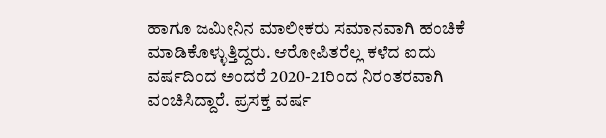ಹಾಗೂ ಜಮೀನಿನ ಮಾಲೀಕರು ಸಮಾನವಾಗಿ ಹಂಚಿಕೆ ಮಾಡಿಕೊಳ್ಳುತ್ತಿದ್ದರು. ಆರೋಪಿತರೆಲ್ಲ ಕಳೆದ ಐದು ವರ್ಷದಿಂದ ಅಂದರೆ 2020-21ರಿಂದ ನಿರಂತರವಾಗಿ ವಂಚಿಸಿದ್ದಾರೆ. ಪ್ರಸಕ್ತ ವರ್ಷ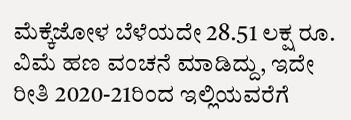ಮೆಕ್ಕೆಜೋಳ ಬೆಳೆಯದೇ 28.51 ಲಕ್ಷ ರೂ. ವಿಮೆ ಹಣ ವಂಚನೆ ಮಾಡಿದ್ದು, ಇದೇ ರೀತಿ 2020-21ರಿಂದ ಇಲ್ಲಿಯವರೆಗೆ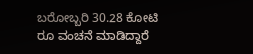ಬರೋಬ್ಬರಿ 30.28 ಕೋಟಿ ರೂ ವಂಚನೆ ಮಾಡಿದ್ದಾರೆ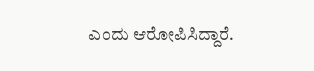ಎಂದು ಆರೋಪಿಸಿದ್ದಾರೆ.